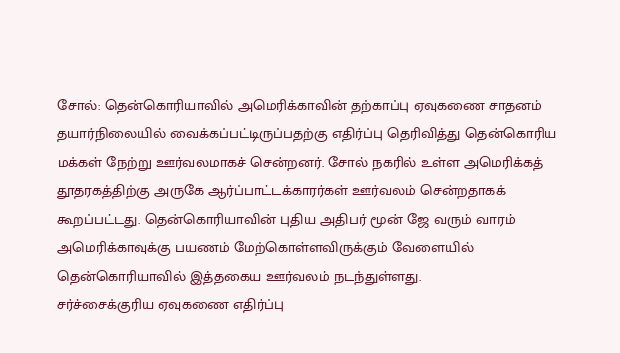சோல்: தென்கொரியாவில் அமெரிக்காவின் தற்காப்பு ஏவுகணை சாதனம் தயார்நிலையில் வைக்கப்பட்டிருப்பதற்கு எதிர்ப்பு தெரிவித்து தென்கொரிய மக்கள் நேற்று ஊர்வலமாகச் சென்றனர். சோல் நகரில் உள்ள அமெரிக்கத் தூதரகத்திற்கு அருகே ஆர்ப்பாட்டக்காரர்கள் ஊர்வலம் சென்றதாகக் கூறப்பட்டது. தென்கொரியாவின் புதிய அதிபர் மூன் ஜே வரும் வாரம் அமெரிக்காவுக்கு பயணம் மேற்கொள்ளவிருக்கும் வேளையில் தென்கொரியாவில் இத்தகைய ஊர்வலம் நடந்துள்ளது.
சர்ச்சைக்குரிய ஏவுகணை எதிர்ப்பு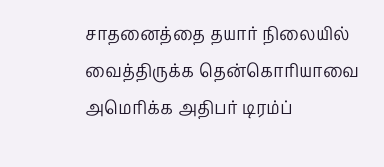சாதனைத்தை தயார் நிலையில் வைத்திருக்க தென்கொரியாவை அமெரிக்க அதிபர் டிரம்ப்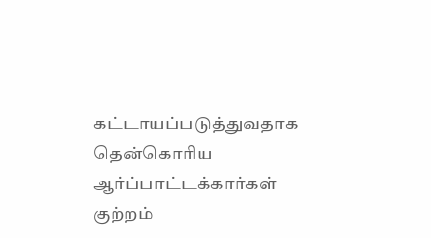கட்டாயப்படுத்துவதாக தென்கொரிய ஆர்ப்பாட்டக்கார்கள் குற்றம்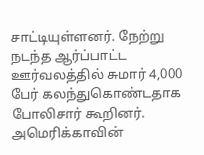சாட்டியுள்ளனர். நேற்று நடந்த ஆர்ப்பாட்ட ஊர்வலத்தில் சுமார் 4,000 பேர் கலந்துகொண்டதாக போலிசார் கூறினர். அமெரிக்காவின்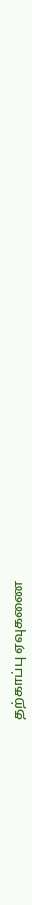தற்காப்பு ஏவுகணை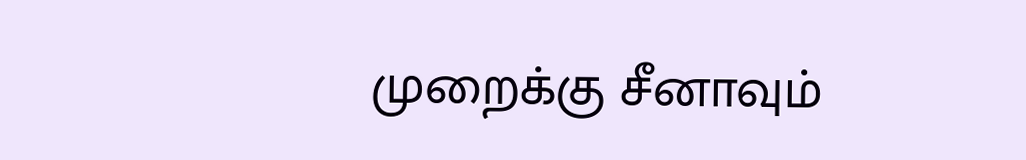முறைக்கு சீனாவும்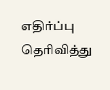எதிர்ப்பு தெரிவித்து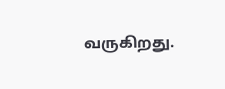வருகிறது.